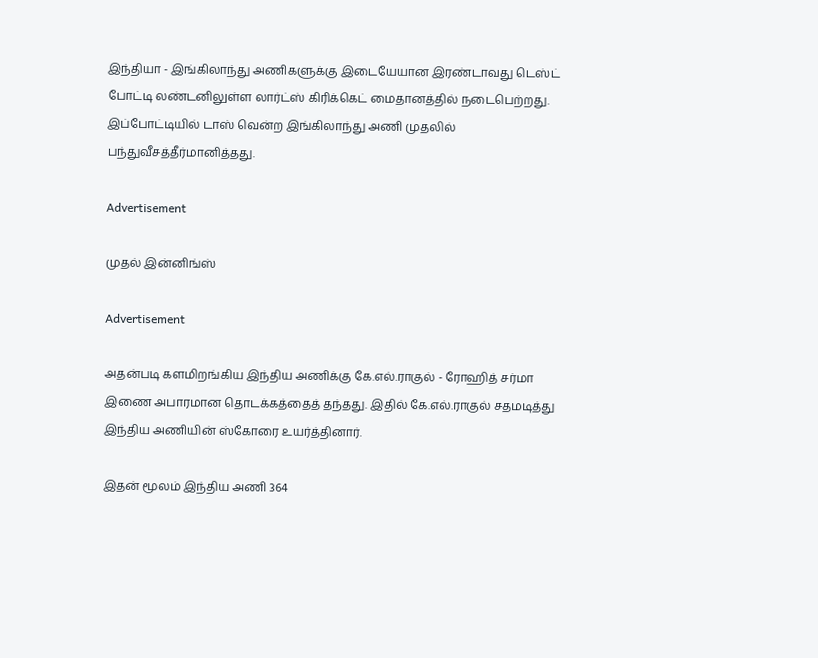இந்தியா - இங்கிலாந்து அணிகளுக்கு இடையேயான இரண்டாவது டெஸ்ட் போட்டி லண்டனிலுள்ள லார்ட்ஸ் கிரிக்கெட் மைதானத்தில் நடைபெற்றது. இப்போட்டியில் டாஸ் வென்ற இங்கிலாந்து அணி முதலில் பந்துவீசத்தீர்மானித்தது.

Advertisement

முதல் இன்னிங்ஸ்

Advertisement

அதன்படி களமிறங்கிய இந்திய அணிக்கு கே.எல்.ராகுல் - ரோஹித் சர்மா இணை அபாரமான தொடக்கத்தைத் தந்தது. இதில் கே.எல்.ராகுல் சதமடித்து இந்திய அணியின் ஸ்கோரை உயர்த்தினார்.

இதன் மூலம் இந்திய அணி 364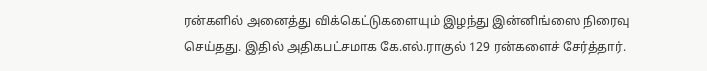ரன்களில் அனைத்து விக்கெட்டுகளையும் இழந்து இன்னிங்ஸை நிரைவு செய்தது. இதில் அதிகபட்சமாக கே.எல்.ராகுல் 129 ரன்களைச் சேர்த்தார்.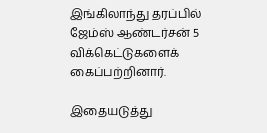இங்கிலாந்து தரப்பில் ஜேம்ஸ் ஆண்டர்சன் 5 விக்கெட்டுகளைக் கைப்பற்றினார்.

இதையடுத்து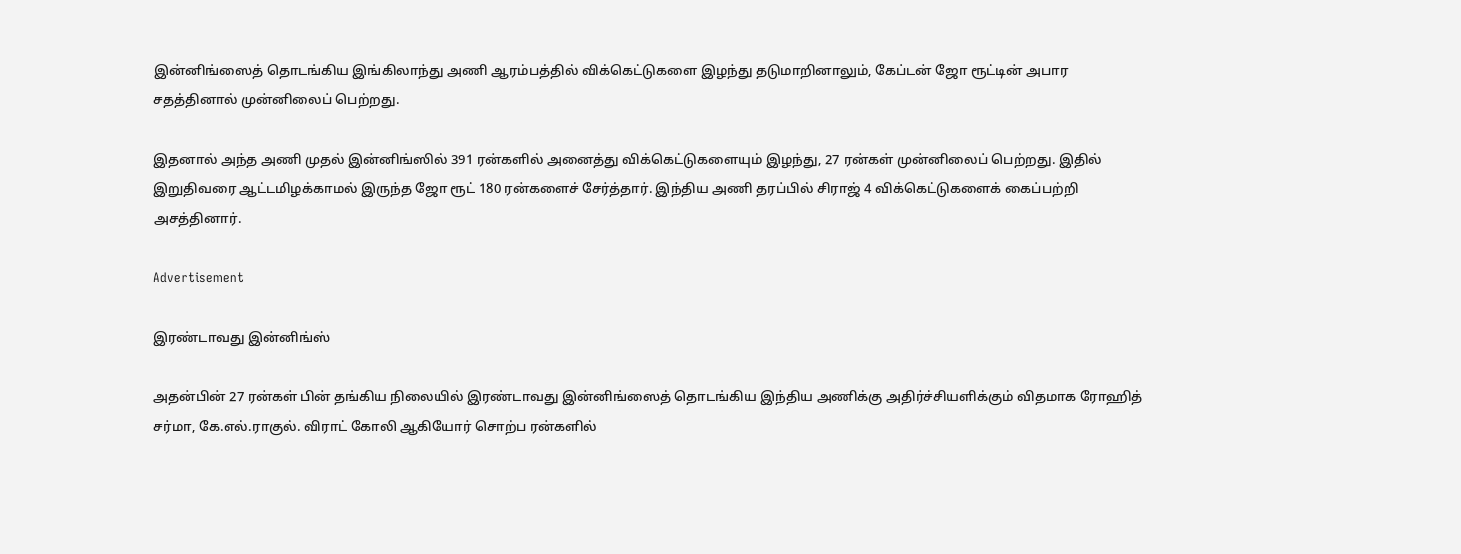இன்னிங்ஸைத் தொடங்கிய இங்கிலாந்து அணி ஆரம்பத்தில் விக்கெட்டுகளை இழந்து தடுமாறினாலும், கேப்டன் ஜோ ரூட்டின் அபார சதத்தினால் முன்னிலைப் பெற்றது.

இதனால் அந்த அணி முதல் இன்னிங்ஸில் 391 ரன்களில் அனைத்து விக்கெட்டுகளையும் இழந்து, 27 ரன்கள் முன்னிலைப் பெற்றது. இதில் இறுதிவரை ஆட்டமிழக்காமல் இருந்த ஜோ ரூட் 180 ரன்களைச் சேர்த்தார். இந்திய அணி தரப்பில் சிராஜ் 4 விக்கெட்டுகளைக் கைப்பற்றி அசத்தினார்.

Advertisement

இரண்டாவது இன்னிங்ஸ்

அதன்பின் 27 ரன்கள் பின் தங்கிய நிலையில் இரண்டாவது இன்னிங்ஸைத் தொடங்கிய இந்திய அணிக்கு அதிர்ச்சியளிக்கும் விதமாக ரோஹித் சர்மா, கே.எல்.ராகுல். விராட் கோலி ஆகியோர் சொற்ப ரன்களில்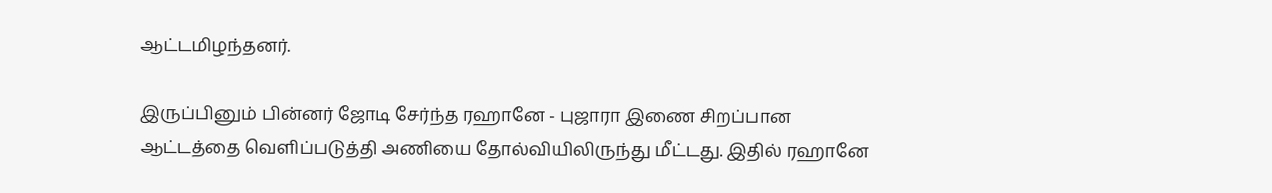ஆட்டமிழந்தனர்.

இருப்பினும் பின்னர் ஜோடி சேர்ந்த ரஹானே - புஜாரா இணை சிறப்பான ஆட்டத்தை வெளிப்படுத்தி அணியை தோல்வியிலிருந்து மீட்டது. இதில் ரஹானே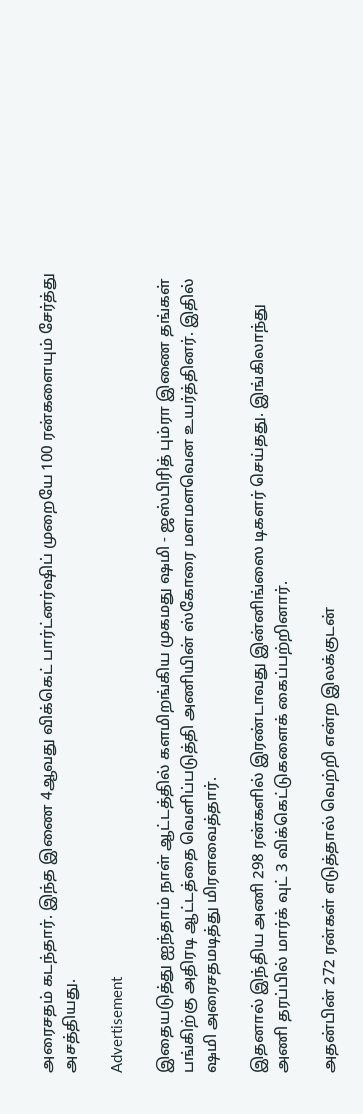அரைசதம் கடந்தார். இந்த இணை 4ஆவது விக்கெட் பார்ட்னர்ஷிப் முறையே 100 ரன்களையும் சேர்த்து அசத்தியது.

Advertisement

இதையடுத்து ஐந்தாம் நாள் ஆட்டத்தில் களமிறங்கிய முகமது ஷமி - ஜஸ்பிரித் பும்ரா இணை தங்கள் பங்கிற்கு அதிரடி ஆட்டத்தை வெளிப்படுத்தி அணியின் ஸ்கோரை மளமளவென உயர்த்தினர். இதில் ஷமி அரைசதமடித்து மிரளவைத்தார்.

இதனால் இந்திய அணி 298 ரன்களில் இரண்டாவது இன்னிங்ஸை டிகளர் செய்தது. இங்கிலாந்து அணி தரப்பில் மார்க் வுட் 3 விக்கெட்டுகளைக் கைப்பற்றினார்.

அதன்பின் 272 ரன்கள் எடுத்தால் வெற்றி என்ற இலக்குடன்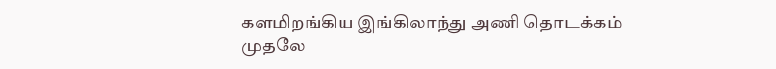களமிறங்கிய இங்கிலாந்து அணி தொடக்கம் முதலே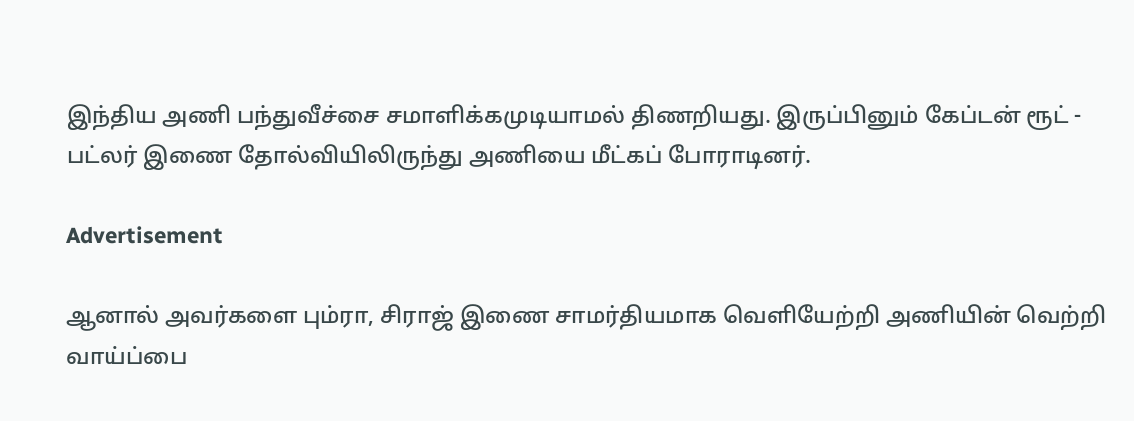இந்திய அணி பந்துவீச்சை சமாளிக்கமுடியாமல் திணறியது. இருப்பினும் கேப்டன் ரூட் - பட்லர் இணை தோல்வியிலிருந்து அணியை மீட்கப் போராடினர்.

Advertisement

ஆனால் அவர்களை பும்ரா, சிராஜ் இணை சாமர்தியமாக வெளியேற்றி அணியின் வெற்றி வாய்ப்பை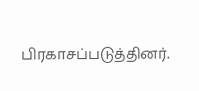பிரகாசப்படுத்தினர்.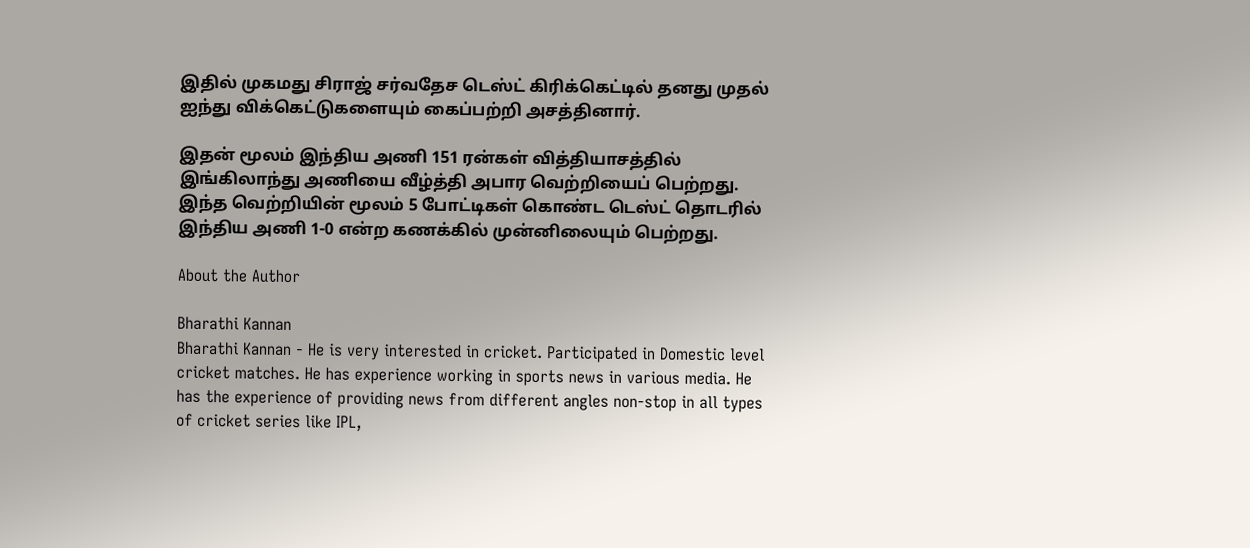இதில் முகமது சிராஜ் சர்வதேச டெஸ்ட் கிரிக்கெட்டில் தனது முதல் ஐந்து விக்கெட்டுகளையும் கைப்பற்றி அசத்தினார்.

இதன் மூலம் இந்திய அணி 151 ரன்கள் வித்தியாசத்தில் இங்கிலாந்து அணியை வீழ்த்தி அபார வெற்றியைப் பெற்றது. இந்த வெற்றியின் மூலம் 5 போட்டிகள் கொண்ட டெஸ்ட் தொடரில் இந்திய அணி 1-0 என்ற கணக்கில் முன்னிலையும் பெற்றது.

About the Author

Bharathi Kannan
Bharathi Kannan - He is very interested in cricket. Participated in Domestic level cricket matches. He has experience working in sports news in various media. He has the experience of providing news from different angles non-stop in all types of cricket series like IPL,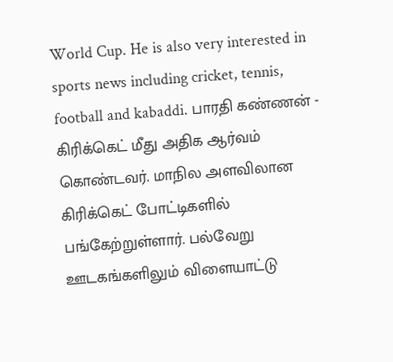World Cup. He is also very interested in sports news including cricket, tennis, football and kabaddi. பாரதி கண்ணன் - கிரிக்கெட் மீது அதிக ஆர்வம் கொண்டவர். மாநில அளவிலான கிரிக்கெட் போட்டிகளில் பங்கேற்றுள்ளார். பல்வேறு ஊடகங்களிலும் விளையாட்டு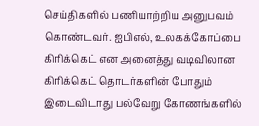செய்திகளில் பணியாற்றிய அனுபவம் கொண்டவர். ஐபிஎல், உலகக்கோப்பை கிரிக்கெட் என அனைத்து வடிவிலான கிரிக்கெட் தொடர்களின் போதும் இடைவிடாது பல்வேறு கோணங்களில்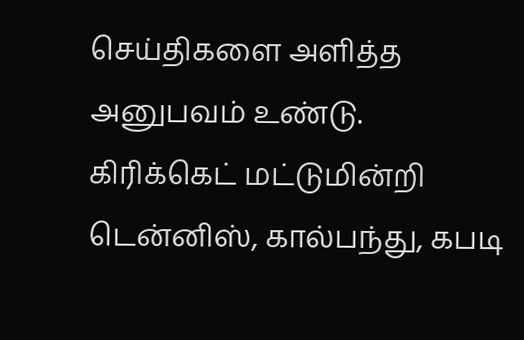செய்திகளை அளித்த அனுபவம் உண்டு. கிரிக்கெட் மட்டுமின்றி டென்னிஸ், கால்பந்து, கபடி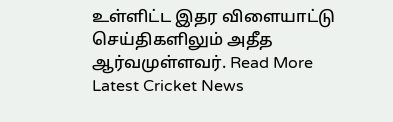உள்ளிட்ட இதர விளையாட்டு செய்திகளிலும் அதீத ஆர்வமுள்ளவர். Read More
Latest Cricket News